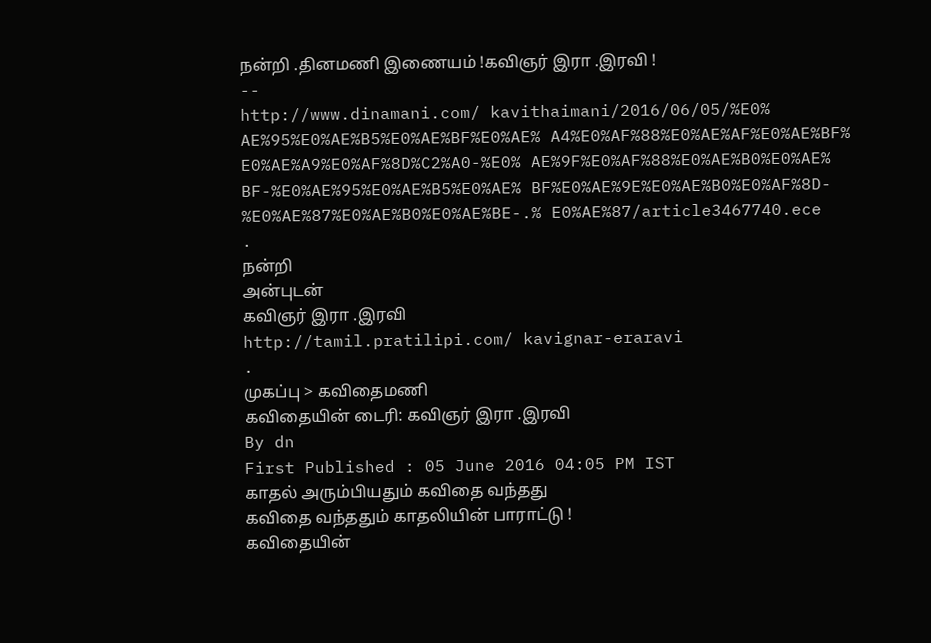நன்றி .தினமணி இணையம் !கவிஞர் இரா .இரவி !
--
http://www.dinamani.com/ kavithaimani/2016/06/05/%E0% AE%95%E0%AE%B5%E0%AE%BF%E0%AE% A4%E0%AF%88%E0%AE%AF%E0%AE%BF% E0%AE%A9%E0%AF%8D%C2%A0-%E0% AE%9F%E0%AF%88%E0%AE%B0%E0%AE% BF-%E0%AE%95%E0%AE%B5%E0%AE% BF%E0%AE%9E%E0%AE%B0%E0%AF%8D- %E0%AE%87%E0%AE%B0%E0%AE%BE-.% E0%AE%87/article3467740.ece
.
நன்றி
அன்புடன்
கவிஞர் இரா .இரவி
http://tamil.pratilipi.com/ kavignar-eraravi
.
முகப்பு > கவிதைமணி
கவிதையின் டைரி: கவிஞர் இரா .இரவி
By dn
First Published : 05 June 2016 04:05 PM IST
காதல் அரும்பியதும் கவிதை வந்தது
கவிதை வந்ததும் காதலியின் பாராட்டு !
கவிதையின்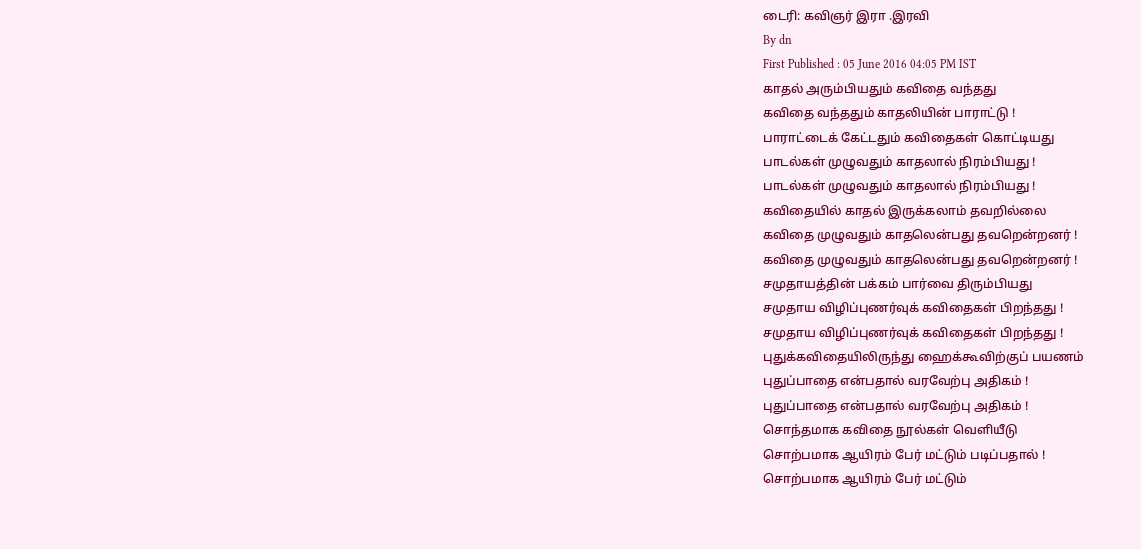டைரி: கவிஞர் இரா .இரவி
By dn
First Published : 05 June 2016 04:05 PM IST
காதல் அரும்பியதும் கவிதை வந்தது
கவிதை வந்ததும் காதலியின் பாராட்டு !
பாராட்டைக் கேட்டதும் கவிதைகள் கொட்டியது
பாடல்கள் முழுவதும் காதலால் நிரம்பியது !
பாடல்கள் முழுவதும் காதலால் நிரம்பியது !
கவிதையில் காதல் இருக்கலாம் தவறில்லை
கவிதை முழுவதும் காதலென்பது தவறென்றனர் !
கவிதை முழுவதும் காதலென்பது தவறென்றனர் !
சமுதாயத்தின் பக்கம் பார்வை திரும்பியது
சமுதாய விழிப்புணர்வுக் கவிதைகள் பிறந்தது !
சமுதாய விழிப்புணர்வுக் கவிதைகள் பிறந்தது !
புதுக்கவிதையிலிருந்து ஹைக்கூவிற்குப் பயணம்
புதுப்பாதை என்பதால் வரவேற்பு அதிகம் !
புதுப்பாதை என்பதால் வரவேற்பு அதிகம் !
சொந்தமாக கவிதை நூல்கள் வெளியீடு
சொற்பமாக ஆயிரம் பேர் மட்டும் படிப்பதால் !
சொற்பமாக ஆயிரம் பேர் மட்டும்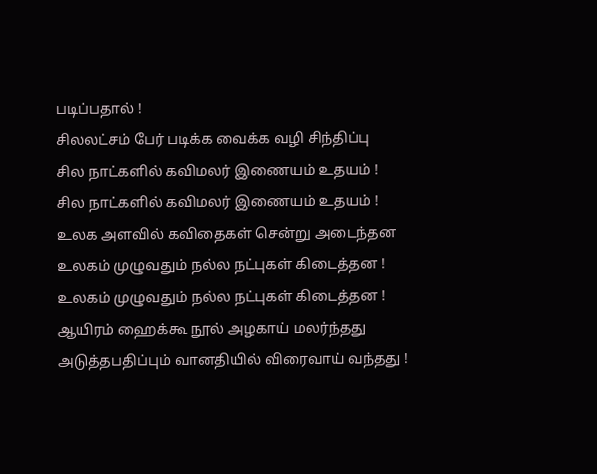படிப்பதால் !
சிலலட்சம் பேர் படிக்க வைக்க வழி சிந்திப்பு
சில நாட்களில் கவிமலர் இணையம் உதயம் !
சில நாட்களில் கவிமலர் இணையம் உதயம் !
உலக அளவில் கவிதைகள் சென்று அடைந்தன
உலகம் முழுவதும் நல்ல நட்புகள் கிடைத்தன !
உலகம் முழுவதும் நல்ல நட்புகள் கிடைத்தன !
ஆயிரம் ஹைக்கூ நூல் அழகாய் மலர்ந்தது
அடுத்தபதிப்பும் வானதியில் விரைவாய் வந்தது !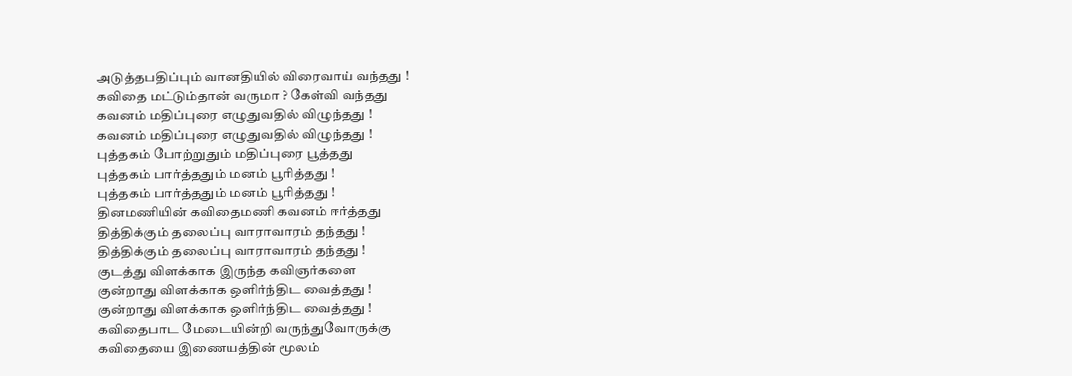அடுத்தபதிப்பும் வானதியில் விரைவாய் வந்தது !
கவிதை மட்டும்தான் வருமா ? கேள்வி வந்தது
கவனம் மதிப்புரை எழுதுவதில் விழுந்தது !
கவனம் மதிப்புரை எழுதுவதில் விழுந்தது !
புத்தகம் போற்றுதும் மதிப்புரை பூத்தது
புத்தகம் பார்த்ததும் மனம் பூரித்தது !
புத்தகம் பார்த்ததும் மனம் பூரித்தது !
தினமணியின் கவிதைமணி கவனம் ஈர்த்தது
தித்திக்கும் தலைப்பு வாராவாரம் தந்தது !
தித்திக்கும் தலைப்பு வாராவாரம் தந்தது !
குடத்து விளக்காக இருந்த கவிஞர்களை
குன்றாது விளக்காக ஒளிர்ந்திட வைத்தது !
குன்றாது விளக்காக ஒளிர்ந்திட வைத்தது !
கவிதைபாட மேடையின்றி வருந்துவோருக்கு
கவிதையை இணையத்தின் மூலம்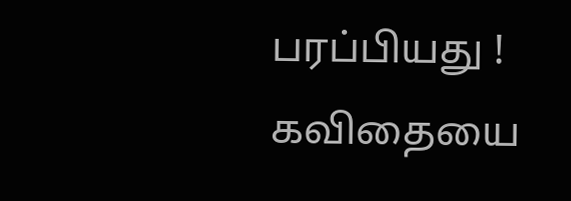பரப்பியது !
கவிதையை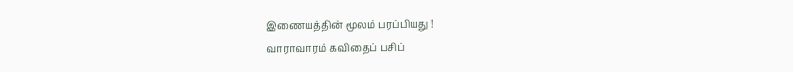இணையத்தின் மூலம் பரப்பியது !
வாராவாரம் கவிதைப் பசிப்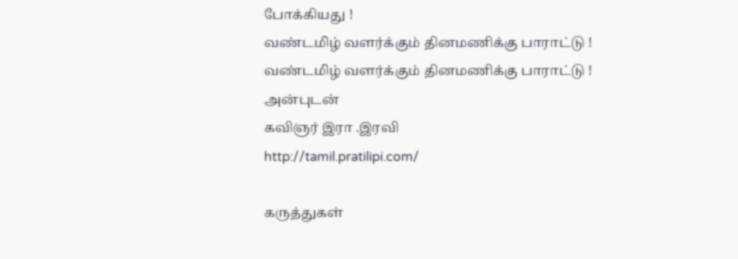போக்கியது !
வண்டமிழ் வளர்க்கும் தினமணிக்கு பாராட்டு !
வண்டமிழ் வளர்க்கும் தினமணிக்கு பாராட்டு !
அன்புடன்
கவிஞர் இரா .இரவி
http://tamil.pratilipi.com/

கருத்துகள்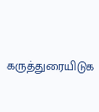கருத்துரையிடுக